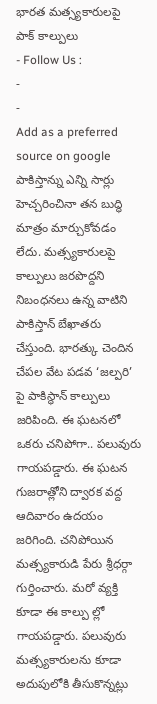భారత మత్స్యకారులపై పాక్ కాల్పులు
- Follow Us :
-
-
Add as a preferred
source on google
పాకిస్తాన్ను ఎన్ని సార్లు హెచ్చరించినా తన బుద్ధి మాత్రం మార్చుకోవడం లేదు. మత్స్యకారులపై కాల్పులు జరపొద్దని నిబంధనలు ఉన్న వాటిని పాకిస్తాన్ బేఖాతరు చేస్తుంది. భారత్కు చెందిన చేపల వేట పడవ ‘జల్పరి’ పై పాకిస్థాన్ కాల్పులు జరిపింది. ఈ ఘటనలో ఒకరు చనిపోగా.. పలువురు గాయపడ్డారు. ఈ ఘటన గుజరాత్లోని ద్వారక వద్ద ఆదివారం ఉదయం జరిగింది. చనిపోయిన మత్స్యకారుడి పేరు శ్రీధర్గా గుర్తించారు. మరో వ్యక్తి కూడా ఈ కాల్పు ల్లో గాయపడ్డారు. పలువురు మత్స్యకారులను కూడా అదుపులోకి తీసుకొన్నట్లు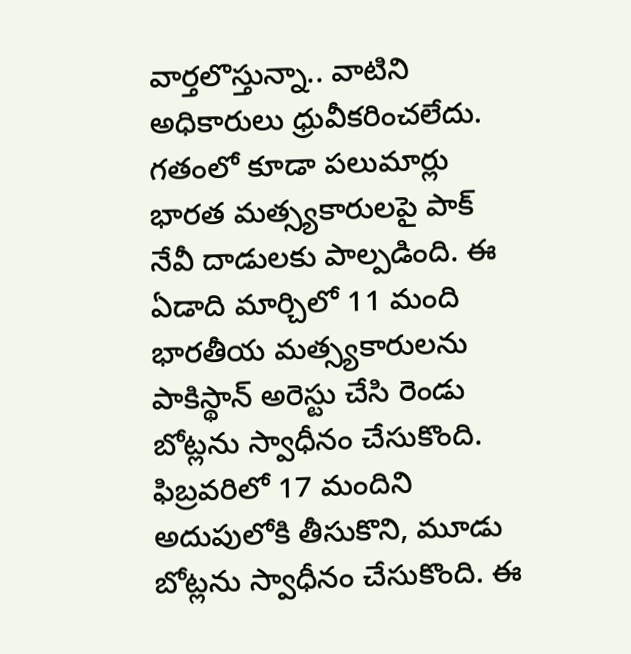వార్తలొస్తున్నా.. వాటిని అధికారులు ధ్రువీకరించలేదు.
గతంలో కూడా పలుమార్లు భారత మత్స్యకారులపై పాక్ నేవీ దాడులకు పాల్పడింది. ఈ ఏడాది మార్చిలో 11 మంది భారతీయ మత్స్యకారులను పాకిస్థాన్ అరెస్టు చేసి రెండు బోట్లను స్వాధీనం చేసుకొంది. ఫిబ్రవరిలో 17 మందిని అదుపులోకి తీసుకొని, మూడు బోట్లను స్వాధీనం చేసుకొంది. ఈ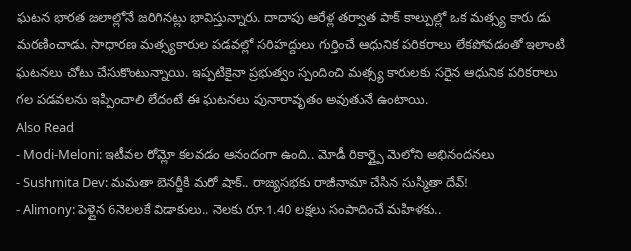ఘటన భారత జలాల్లోనే జరిగినట్లు భావిస్తున్నారు. దాదాపు ఆరేళ్ల తర్వాత పాక్ కాల్పుల్లో ఒక మత్స్య కారు డు మరణించాడు. సాధారణ మత్స్యకారుల పడవల్లో సరిహద్దులు గుర్తించే ఆధునిక పరికరాలు లేకపోవడంతో ఇలాంటి ఘటనలు చోటు చేసుకొంటున్నాయి. ఇప్పటికైనా ప్రభుత్వం స్పందించి మత్స్య కారులకు సరైన ఆధునిక పరికరాలు గల పడవలను ఇప్పించాలి లేదంటే ఈ ఘటనలు పునారావృతం అవుతునే ఉంటాయి.
Also Read
- Modi-Meloni: ఇటీవల రోమ్లో కలవడం ఆనందంగా ఉంది.. మోడీ రికార్డ్పై మెలోని అభినందనలు
- Sushmita Dev: మమతా బెనర్జీకి మరో షాక్.. రాజ్యసభకు రాజీనామా చేసిన సుస్మితా దేవ్!
- Alimony: పెళ్లైన 6నెలలకే విడాకులు.. నెలకు రూ.1.40 లక్షలు సంపాదించే మహిళకు..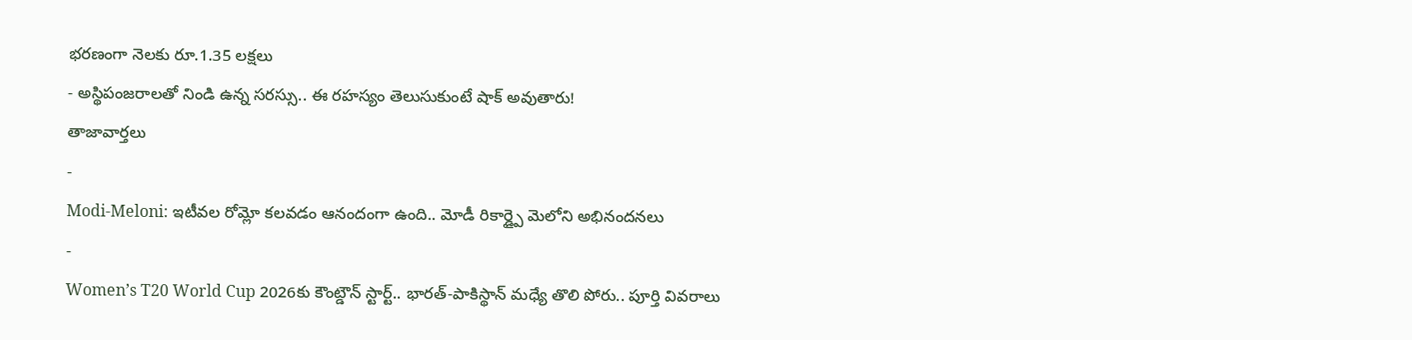భరణంగా నెలకు రూ.1.35 లక్షలు
- అస్థిపంజరాలతో నిండి ఉన్న సరస్సు.. ఈ రహస్యం తెలుసుకుంటే షాక్ అవుతారు!
తాజావార్తలు
-
Modi-Meloni: ఇటీవల రోమ్లో కలవడం ఆనందంగా ఉంది.. మోడీ రికార్డ్పై మెలోని అభినందనలు
-
Women’s T20 World Cup 2026కు కౌంట్డౌన్ స్టార్ట్.. భారత్-పాకిస్థాన్ మధ్యే తొలి పోరు.. పూర్తి వివరాలు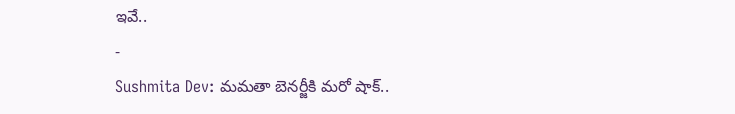ఇవే..
-
Sushmita Dev: మమతా బెనర్జీకి మరో షాక్..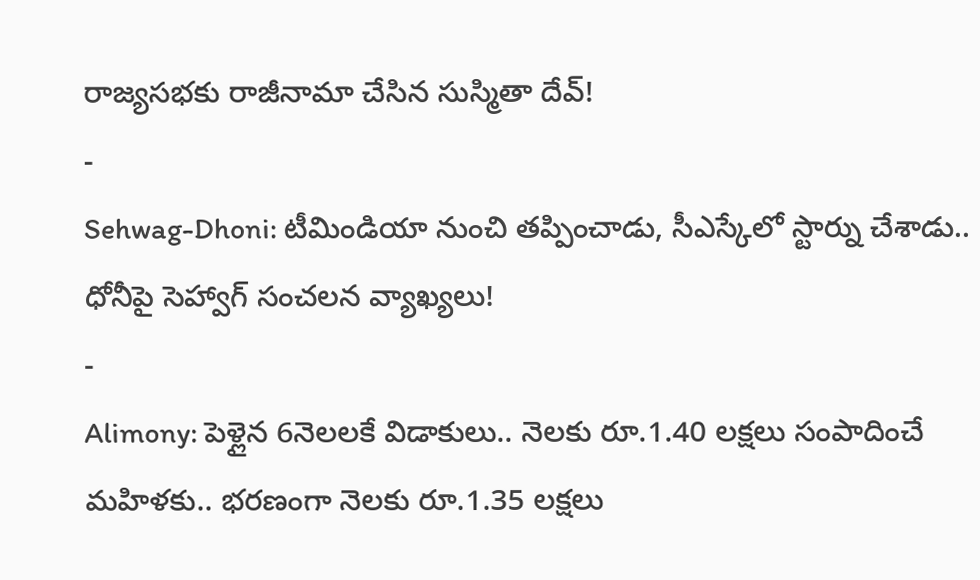రాజ్యసభకు రాజీనామా చేసిన సుస్మితా దేవ్!
-
Sehwag-Dhoni: టీమిండియా నుంచి తప్పించాడు, సీఎస్కేలో స్టార్ను చేశాడు.. ధోనీపై సెహ్వాగ్ సంచలన వ్యాఖ్యలు!
-
Alimony: పెళ్లైన 6నెలలకే విడాకులు.. నెలకు రూ.1.40 లక్షలు సంపాదించే మహిళకు.. భరణంగా నెలకు రూ.1.35 లక్షలు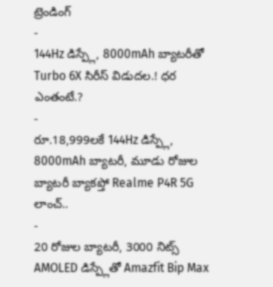ట్రెండింగ్
-
144Hz డిస్ప్లే, 8000mAh బ్యాటరీతో Turbo 6X సిరీస్ విడుదల.! ధర ఎంతంటే.?
-
రూ.18,999లకే 144Hz డిస్ప్లే, 8000mAh బ్యాటరీ, మూడు రోజుల బ్యాటరీ బ్యాకప్తో Realme P4R 5G లాంచ్..
-
20 రోజుల బ్యాటరీ, 3000 నిట్స్ AMOLED డిస్ప్లేతో Amazfit Bip Max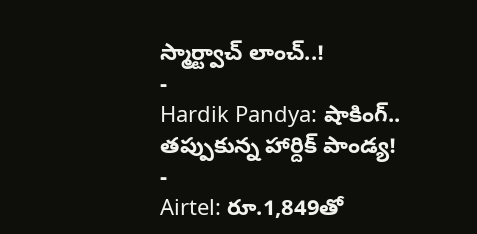స్మార్ట్వాచ్ లాంచ్..!
-
Hardik Pandya: షాకింగ్.. తప్పుకున్న హార్దిక్ పాండ్య!
-
Airtel: రూ.1,849తో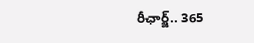రీఛార్జ్.. 365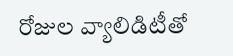రోజుల వ్యాలిడిటీతో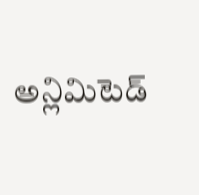అన్లిమిటెడ్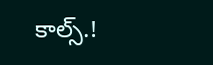కాల్స్.!